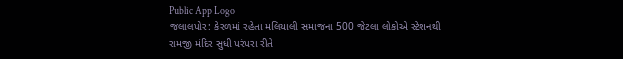Public App Logo
જલાલપોર: કેરળમાં રહેતા મલિયાલી સમાજના 500 જેટલા લોકોએ સ્ટેશનથી રામજી મંદિર સુધી પરંપરા રીતે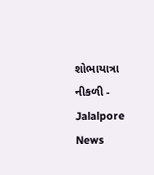શોભાયાત્રા નીકળી - Jalalpore News